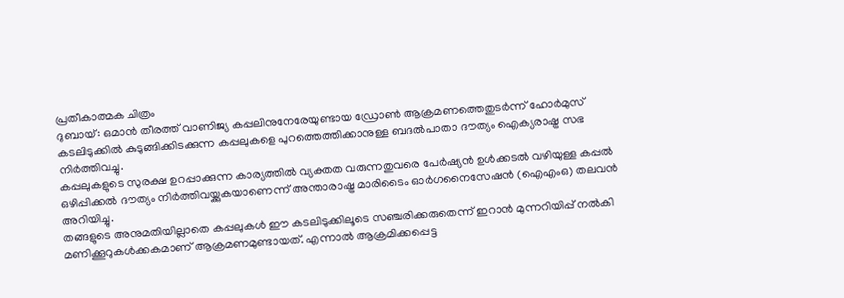പ്രതീകാത്മക ചിത്രം
ദുബായ്: ഒമാൻ തീരത്ത് വാണിജ്യ കപ്പലിനുനേരേയുണ്ടായ ഡ്രോൺ ആക്രമണത്തെതുടർന്ന് ഹോർമുസ് കടലിടുക്കിൽ കുടുങ്ങിക്കിടക്കുന്ന കപ്പലുകളെ പുറത്തെത്തിക്കാനുള്ള ബദൽപാതാ ദൗത്യം ഐക്യരാഷ്ട്ര സഭ നിർത്തിവച്ചു.
കപ്പലുകളുടെ സുരക്ഷ ഉറപ്പാക്കുന്ന കാര്യത്തിൽ വ്യക്തത വരുന്നതുവരെ പേർഷ്യൻ ഉൾക്കടൽ വഴിയുള്ള കപ്പൽ ഒഴിപ്പിക്കൽ ദൗത്യം നിർത്തിവയ്ക്കുകയാണെന്ന് അന്താരാഷ്ട്ര മാരിടൈം ഓർഗനൈസേഷൻ (ഐഎംഒ) തലവൻ അറിയിച്ചു.
തങ്ങളുടെ അനുമതിയില്ലാതെ കപ്പലുകൾ ഈ കടലിടുക്കിലൂടെ സഞ്ചരിക്കരുതെന്ന് ഇറാൻ മുന്നറിയിപ്പ് നൽകി മണിക്കൂറുകൾക്കകമാണ് ആക്രമണമുണ്ടായത്. എന്നാൽ ആക്രമിക്കപ്പെട്ട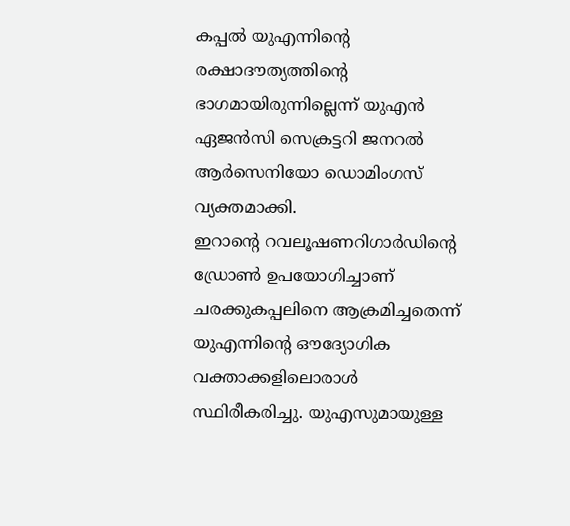കപ്പൽ യുഎന്നിന്റെ രക്ഷാദൗത്യത്തിന്റെ ഭാഗമായിരുന്നില്ലെന്ന് യുഎൻ ഏജൻസി സെക്രട്ടറി ജനറൽ ആർസെനിയോ ഡൊമിംഗസ് വ്യക്തമാക്കി.
ഇറാന്റെ റവലൂഷണറിഗാർഡിന്റെ ഡ്രോൺ ഉപയോഗിച്ചാണ് ചരക്കുകപ്പലിനെ ആക്രമിച്ചതെന്ന് യുഎന്നിന്റെ ഔദ്യോഗിക വക്താക്കളിലൊരാൾ സ്ഥിരീകരിച്ചു. യുഎസുമായുള്ള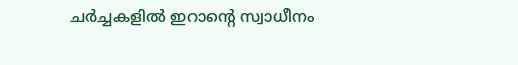ചർച്ചകളിൽ ഇറാന്റെ സ്വാധീനം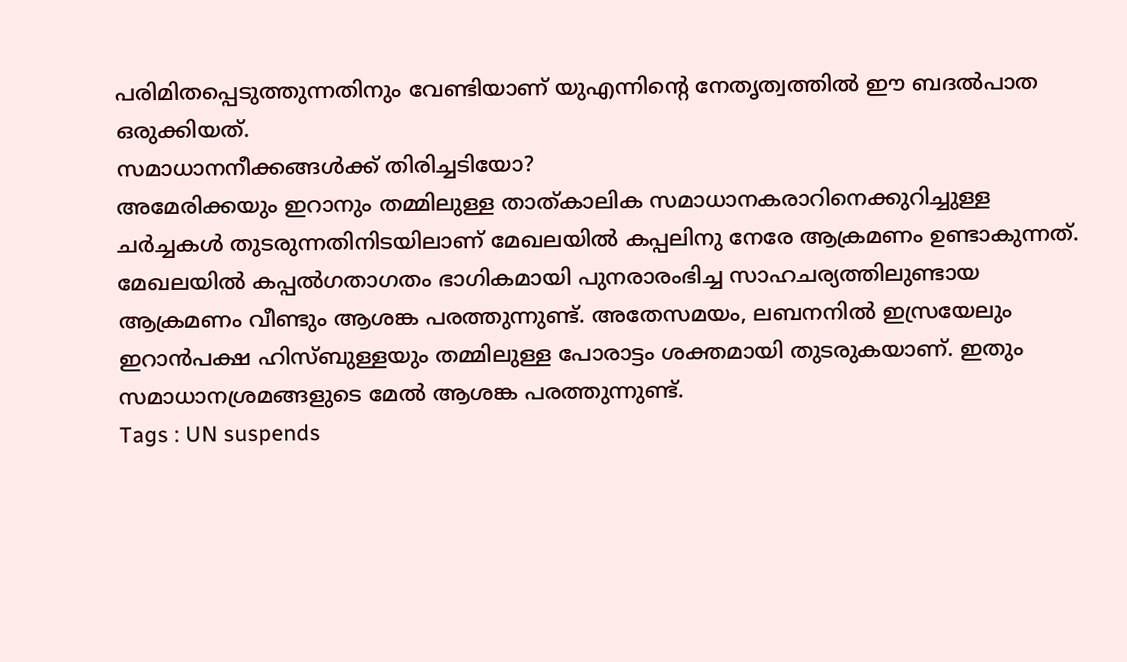പരിമിതപ്പെടുത്തുന്നതിനും വേണ്ടിയാണ് യുഎന്നിന്റെ നേതൃത്വത്തിൽ ഈ ബദൽപാത ഒരുക്കിയത്.
സമാധാനനീക്കങ്ങൾക്ക് തിരിച്ചടിയോ?
അമേരിക്കയും ഇറാനും തമ്മിലുള്ള താത്കാലിക സമാധാനകരാറിനെക്കുറിച്ചുള്ള ചർച്ചകൾ തുടരുന്നതിനിടയിലാണ് മേഖലയിൽ കപ്പലിനു നേരേ ആക്രമണം ഉണ്ടാകുന്നത്.
മേഖലയിൽ കപ്പൽഗതാഗതം ഭാഗികമായി പുനരാരംഭിച്ച സാഹചര്യത്തിലുണ്ടായ ആക്രമണം വീണ്ടും ആശങ്ക പരത്തുന്നുണ്ട്. അതേസമയം, ലബനനിൽ ഇസ്രയേലും ഇറാൻപക്ഷ ഹിസ്ബുള്ളയും തമ്മിലുള്ള പോരാട്ടം ശക്തമായി തുടരുകയാണ്. ഇതും സമാധാനശ്രമങ്ങളുടെ മേൽ ആശങ്ക പരത്തുന്നുണ്ട്.
Tags : UN suspends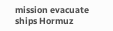mission evacuate ships Hormuz